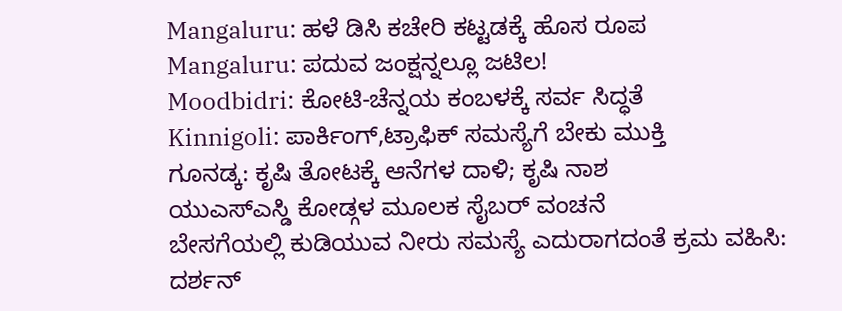Mangaluru: ಹಳೆ ಡಿಸಿ ಕಚೇರಿ ಕಟ್ಟಡಕ್ಕೆ ಹೊಸ ರೂಪ
Mangaluru: ಪದುವ ಜಂಕ್ಷನ್ನಲ್ಲೂ ಜಟಿಲ!
Moodbidri: ಕೋಟಿ-ಚೆನ್ನಯ ಕಂಬಳಕ್ಕೆ ಸರ್ವ ಸಿದ್ಧತೆ
Kinnigoli: ಪಾರ್ಕಿಂಗ್,ಟ್ರಾಫಿಕ್ ಸಮಸ್ಯೆಗೆ ಬೇಕು ಮುಕ್ತಿ
ಗೂನಡ್ಕ: ಕೃಷಿ ತೋಟಕ್ಕೆ ಆನೆಗಳ ದಾಳಿ; ಕೃಷಿ ನಾಶ
ಯುಎಸ್ಎಸ್ಡಿ ಕೋಡ್ಗಳ ಮೂಲಕ ಸೈಬರ್ ವಂಚನೆ
ಬೇಸಗೆಯಲ್ಲಿ ಕುಡಿಯುವ ನೀರು ಸಮಸ್ಯೆ ಎದುರಾಗದಂತೆ ಕ್ರಮ ವಹಿಸಿ: ದರ್ಶನ್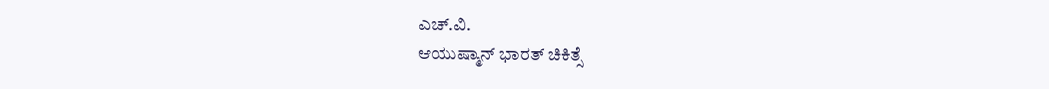ಎಚ್.ವಿ.
ಆಯುಷ್ಮಾನ್ ಭಾರತ್ ಚಿಕಿತ್ಸೆ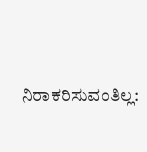ನಿರಾಕರಿಸುವಂತಿಲ್ಲ: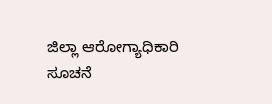ಜಿಲ್ಲಾ ಆರೋಗ್ಯಾಧಿಕಾರಿ ಸೂಚನೆ